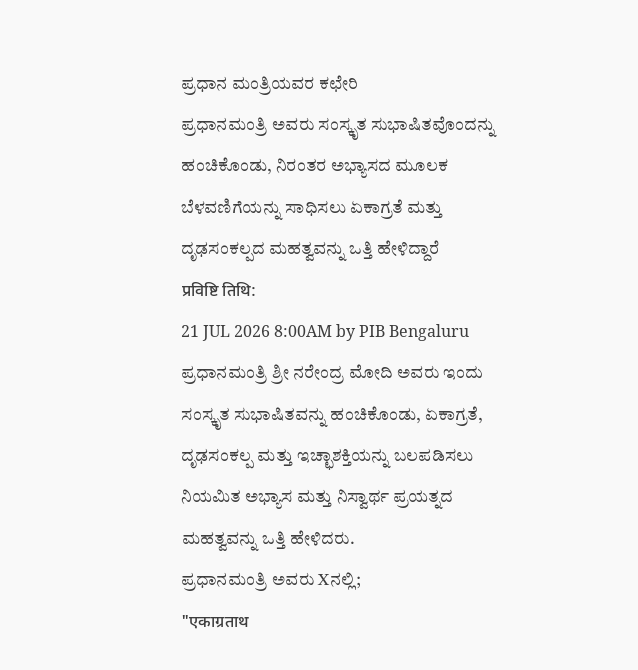ಪ್ರಧಾನ ಮಂತ್ರಿಯವರ ಕಛೇರಿ
ಪ್ರಧಾನಮಂತ್ರಿ ಅವರು ಸಂಸ್ಕೃತ ಸುಭಾಷಿತವೊಂದನ್ನು ಹಂಚಿಕೊಂಡು, ನಿರಂತರ ಅಭ್ಯಾಸದ ಮೂಲಕ ಬೆಳವಣಿಗೆಯನ್ನು ಸಾಧಿಸಲು ಏಕಾಗ್ರತೆ ಮತ್ತು ದೃಢಸಂಕಲ್ಪದ ಮಹತ್ವವನ್ನು ಒತ್ತಿ ಹೇಳಿದ್ದಾರೆ
प्रविष्टि तिथि:
21 JUL 2026 8:00AM by PIB Bengaluru
ಪ್ರಧಾನಮಂತ್ರಿ ಶ್ರೀ ನರೇಂದ್ರ ಮೋದಿ ಅವರು ಇಂದು ಸಂಸ್ಕೃತ ಸುಭಾಷಿತವನ್ನು ಹಂಚಿಕೊಂಡು, ಏಕಾಗ್ರತೆ, ದೃಢಸಂಕಲ್ಪ ಮತ್ತು ಇಚ್ಛಾಶಕ್ತಿಯನ್ನು ಬಲಪಡಿಸಲು ನಿಯಮಿತ ಅಭ್ಯಾಸ ಮತ್ತು ನಿಸ್ವಾರ್ಥ ಪ್ರಯತ್ನದ ಮಹತ್ವವನ್ನು ಒತ್ತಿ ಹೇಳಿದರು.
ಪ್ರಧಾನಮಂತ್ರಿ ಅವರು Xನಲ್ಲಿ;
"एकाग्रताथ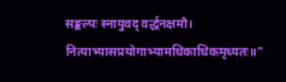सङ्कल्पः स्नायुवद् वर्द्धनक्षमौ।
नित्याभ्यासप्रयोगाभ्यामधिकाधिकमृध्यतः॥"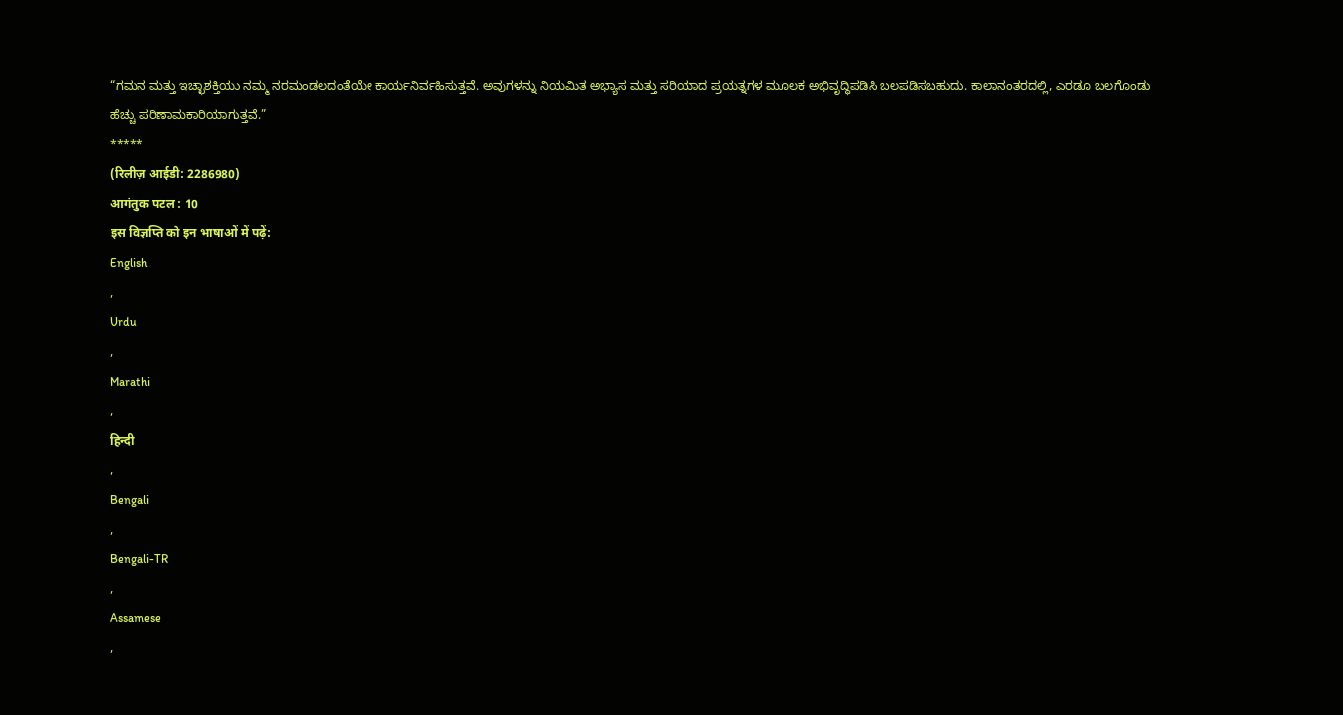“ಗಮನ ಮತ್ತು ಇಚ್ಛಾಶಕ್ತಿಯು ನಮ್ಮ ನರಮಂಡಲದಂತೆಯೇ ಕಾರ್ಯನಿರ್ವಹಿಸುತ್ತವೆ. ಅವುಗಳನ್ನು ನಿಯಮಿತ ಅಭ್ಯಾಸ ಮತ್ತು ಸರಿಯಾದ ಪ್ರಯತ್ನಗಳ ಮೂಲಕ ಅಭಿವೃದ್ಧಿಪಡಿಸಿ ಬಲಪಡಿಸಬಹುದು. ಕಾಲಾನಂತರದಲ್ಲಿ, ಎರಡೂ ಬಲಗೊಂಡು ಹೆಚ್ಚು ಪರಿಣಾಮಕಾರಿಯಾಗುತ್ತವೆ.”
*****
(रिलीज़ आईडी: 2286980)
आगंतुक पटल : 10
इस विज्ञप्ति को इन भाषाओं में पढ़ें:
English
,
Urdu
,
Marathi
,
हिन्दी
,
Bengali
,
Bengali-TR
,
Assamese
,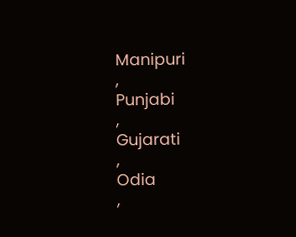Manipuri
,
Punjabi
,
Gujarati
,
Odia
,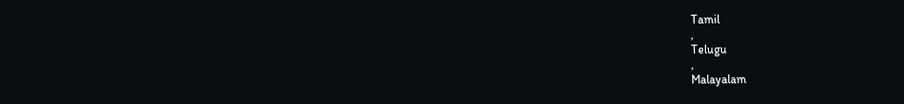Tamil
,
Telugu
,
Malayalam